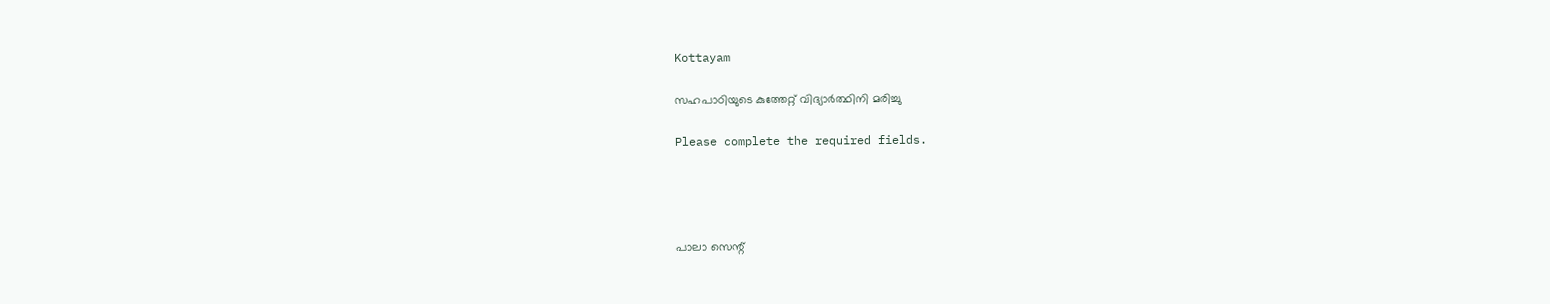Kottayam

സഹപാഠിയുടെ കുത്തേറ്റ് വിദ്യാര്‍ത്ഥിനി മരിച്ചു

Please complete the required fields.




പാലാ സെന്റ്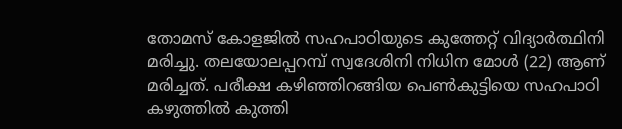തോമസ് കോളജില്‍ സഹപാഠിയുടെ കുത്തേറ്റ് വിദ്യാര്‍ത്ഥിനി മരിച്ചു. തലയോലപ്പറമ്പ് സ്വദേശിനി നിധിന മോള്‍ (22) ആണ് മരിച്ചത്. പരീക്ഷ കഴിഞ്ഞിറങ്ങിയ പെണ്‍കുട്ടിയെ സഹപാഠി കഴുത്തില്‍ കുത്തി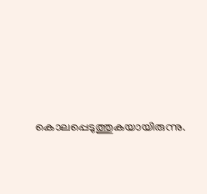കൊലപ്പെടുത്തുകയായിരുന്നു.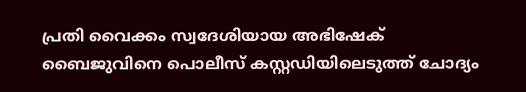പ്രതി വൈക്കം സ്വദേശിയായ അഭിഷേക് ബൈജുവിനെ പൊലീസ് കസ്റ്റഡിയിലെടുത്ത് ചോദ്യം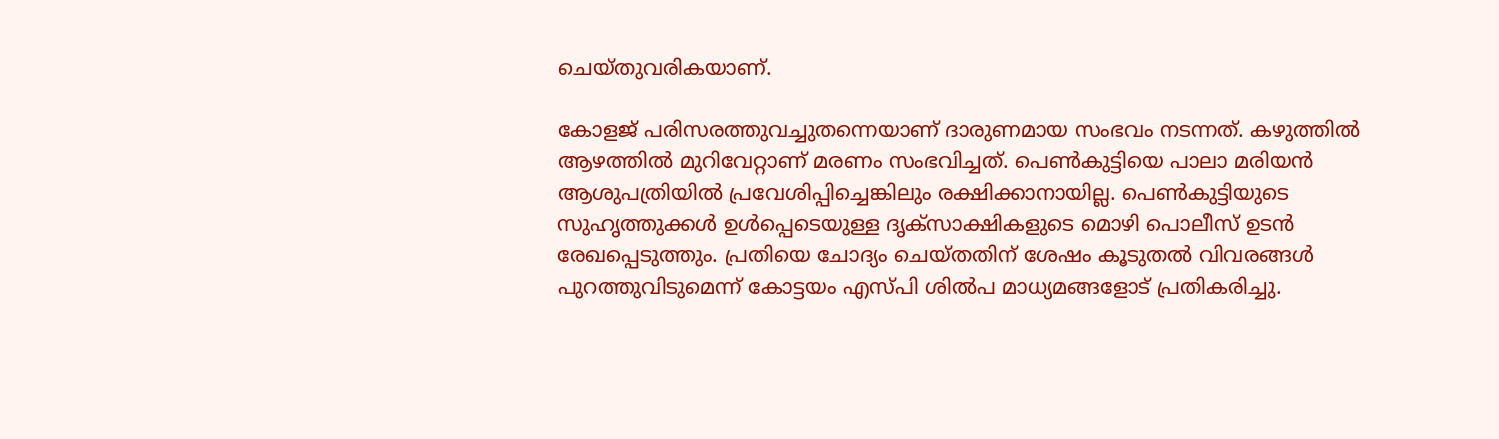ചെയ്തുവരികയാണ്.

കോളജ് പരിസരത്തുവച്ചുതന്നെയാണ് ദാരുണമായ സംഭവം നടന്നത്. കഴുത്തില്‍ ആഴത്തില്‍ മുറിവേറ്റാണ് മരണം സംഭവിച്ചത്. പെണ്‍കുട്ടിയെ പാലാ മരിയന്‍ ആശുപത്രിയില്‍ പ്രവേശിപ്പിച്ചെങ്കിലും രക്ഷിക്കാനായില്ല. പെണ്‍കുട്ടിയുടെ സുഹൃത്തുക്കള്‍ ഉള്‍പ്പെടെയുള്ള ദൃക്‌സാക്ഷികളുടെ മൊഴി പൊലീസ് ഉടന്‍ രേഖപ്പെടുത്തും. പ്രതിയെ ചോദ്യം ചെയ്തതിന് ശേഷം കൂടുതല്‍ വിവരങ്ങള്‍ പുറത്തുവിടുമെന്ന് കോട്ടയം എസ്പി ശില്‍പ മാധ്യമങ്ങളോട് പ്രതികരിച്ചു.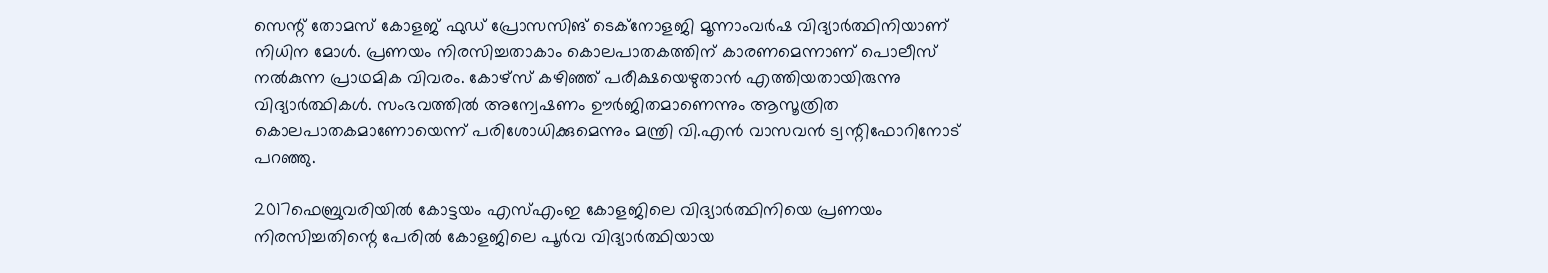സെന്റ് തോമസ് കോളജ് ഫുഡ് പ്രോസസിങ് ടെക്‌നോളജി മൂന്നാംവര്‍ഷ വിദ്യാര്‍ത്ഥിനിയാണ് നിധിന മോള്‍. പ്രണയം നിരസിച്ചതാകാം കൊലപാതകത്തിന് കാരണമെന്നാണ് പൊലീസ് നല്‍കുന്ന പ്രാഥമിക വിവരം. കോഴ്‌സ് കഴിഞ്ഞ് പരീക്ഷയെഴുതാന്‍ എത്തിയതായിരുന്നു വിദ്യാര്‍ത്ഥികള്‍. സംഭവത്തില്‍ അന്വേഷണം ഊര്‍ജിതമാണെന്നും ആസൂത്രിത കൊലപാതകമാണോയെന്ന് പരിശോധിക്കുമെന്നും മന്ത്രി വി.എന്‍ വാസവന്‍ ട്വന്റിഫോറിനോട് പറഞ്ഞു.

2017ഫെബ്രുവരിയില്‍ കോട്ടയം എസ്എംഇ കോളജിലെ വിദ്യാര്‍ത്ഥിനിയെ പ്രണയം നിരസിച്ചതിന്റെ പേരില്‍ കോളജിലെ പൂര്‍വ വിദ്യാര്‍ത്ഥിയായ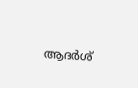ആദര്‍ശ്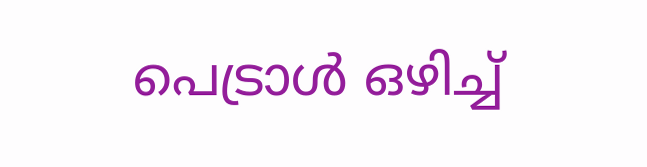പെട്രാള്‍ ഒഴിച്ച്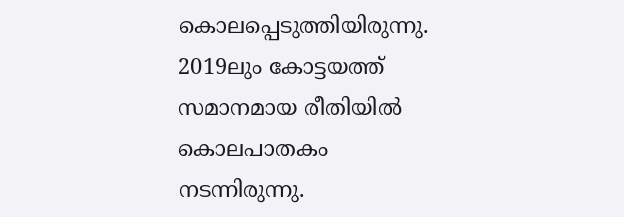കൊലപ്പെടുത്തിയിരുന്നു. 2019ലും കോട്ടയത്ത് സമാനമായ രീതിയില്‍ കൊലപാതകം നടന്നിരുന്നു.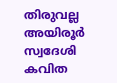തിരുവല്ല അയിരൂര്‍ സ്വദേശി കവിത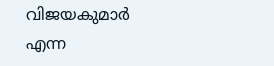വിജയകുമാര്‍ എന്ന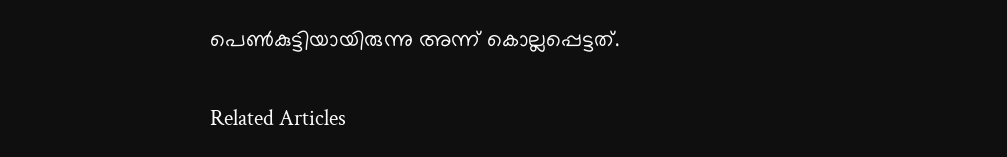പെണ്‍കുട്ടിയായിരുന്നു അന്ന് കൊല്ലപ്പെട്ടത്.

Related Articles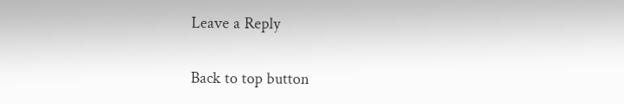Leave a Reply

Back to top button